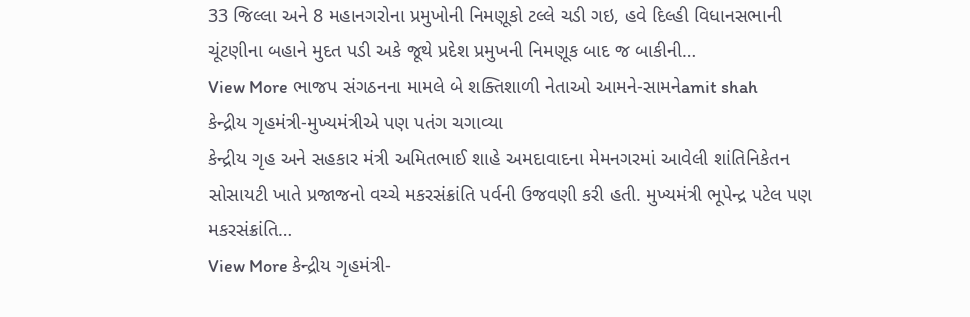33 જિલ્લા અને 8 મહાનગરોના પ્રમુખોની નિમણૂકો ટલ્લે ચડી ગઇ, હવે દિલ્હી વિધાનસભાની ચૂંટણીના બહાને મુદત પડી અકે જૂથે પ્રદેશ પ્રમુખની નિમણૂક બાદ જ બાકીની…
View More ભાજપ સંગઠનના મામલે બે શક્તિશાળી નેતાઓ આમને-સામનેamit shah
કેન્દ્રીય ગૃહમંત્રી-મુખ્યમંત્રીએ પણ પતંગ ચગાવ્યા
કેન્દ્રીય ગૃહ અને સહકાર મંત્રી અમિતભાઈ શાહે અમદાવાદના મેમનગરમાં આવેલી શાંતિનિકેતન સોસાયટી ખાતે પ્રજાજનો વચ્ચે મકરસંક્રાંતિ પર્વની ઉજવણી કરી હતી. મુખ્યમંત્રી ભૂપેન્દ્ર પટેલ પણ મકરસંક્રાંતિ…
View More કેન્દ્રીય ગૃહમંત્રી-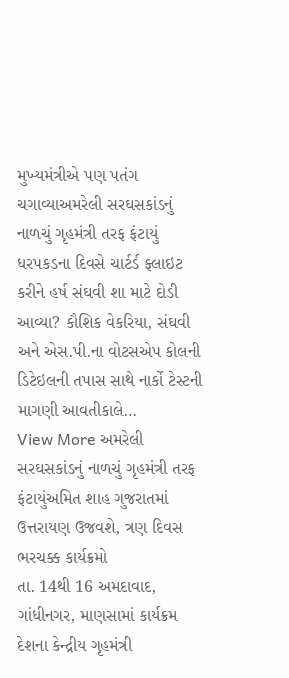મુખ્યમંત્રીએ પણ પતંગ ચગાવ્યાઅમરેલી સરઘસકાંડનું નાળચું ગૃહમંત્રી તરફ ફંટાયું
ધરપકડના દિવસે ચાર્ટર્ડ ફ્લાઇટ કરીને હર્ષ સંઘવી શા માટે દોડી આવ્યા? કૌશિક વેકરિયા, સંઘવી અને એસ.પી.ના વોટસએપ કોલની ડિટેઇલની તપાસ સાથે નાર્કો ટેસ્ટની માગણી આવતીકાલે…
View More અમરેલી સરઘસકાંડનું નાળચું ગૃહમંત્રી તરફ ફંટાયુંઅમિત શાહ ગુજરાતમાં ઉત્તરાયણ ઉજવશે, ત્રણ દિવસ ભરચક્ક કાર્યક્રમો
તા. 14થી 16 અમદાવાદ, ગાંધીનગર, માણસામાં કાર્યક્રમ દેશના કેન્દ્રીય ગૃહમંત્રી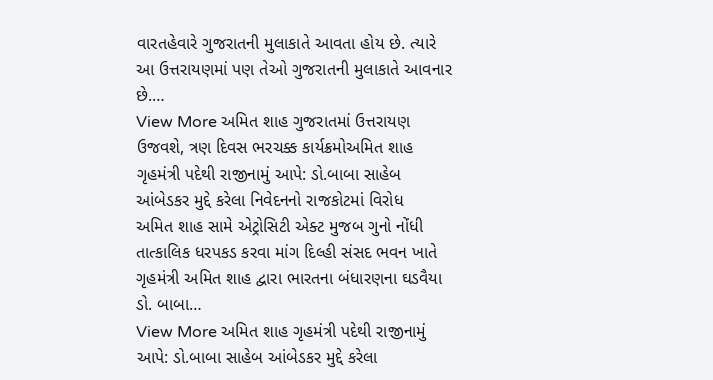વારતહેવારે ગુજરાતની મુલાકાતે આવતા હોય છે. ત્યારે આ ઉત્તરાયણમાં પણ તેઓ ગુજરાતની મુલાકાતે આવનાર છે.…
View More અમિત શાહ ગુજરાતમાં ઉત્તરાયણ ઉજવશે, ત્રણ દિવસ ભરચક્ક કાર્યક્રમોઅમિત શાહ ગૃહમંત્રી પદેથી રાજીનામું આપે: ડો.બાબા સાહેબ આંબેડકર મુદ્દે કરેલા નિવેદનનો રાજકોટમાં વિરોધ
અમિત શાહ સામે એટ્રોસિટી એક્ટ મુજબ ગુનો નોંધી તાત્કાલિક ધરપકડ કરવા માંગ દિલ્હી સંસદ ભવન ખાતે ગૃહમંત્રી અમિત શાહ દ્વારા ભારતના બંધારણના ઘડવૈયા ડો. બાબા…
View More અમિત શાહ ગૃહમંત્રી પદેથી રાજીનામું આપે: ડો.બાબા સાહેબ આંબેડકર મુદ્દે કરેલા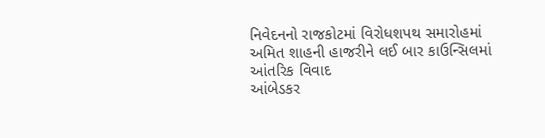નિવેદનનો રાજકોટમાં વિરોધશપથ સમારોહમાં અમિત શાહની હાજરીને લઈ બાર કાઉન્સિલમાં આંતરિક વિવાદ
આંબેડકર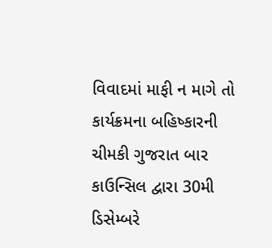વિવાદમાં માફી ન માગે તો કાર્યક્રમના બહિષ્કારની ચીમકી ગુજરાત બાર કાઉન્સિલ દ્વારા 30મી ડિસેમ્બરે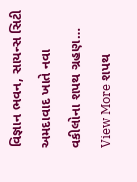વિજ્ઞાન ભવન, સાયન્સ સિટી અમદાવાદ ખાતે નવા વકીલોના શપથ ગ્રહણ…
View More શપથ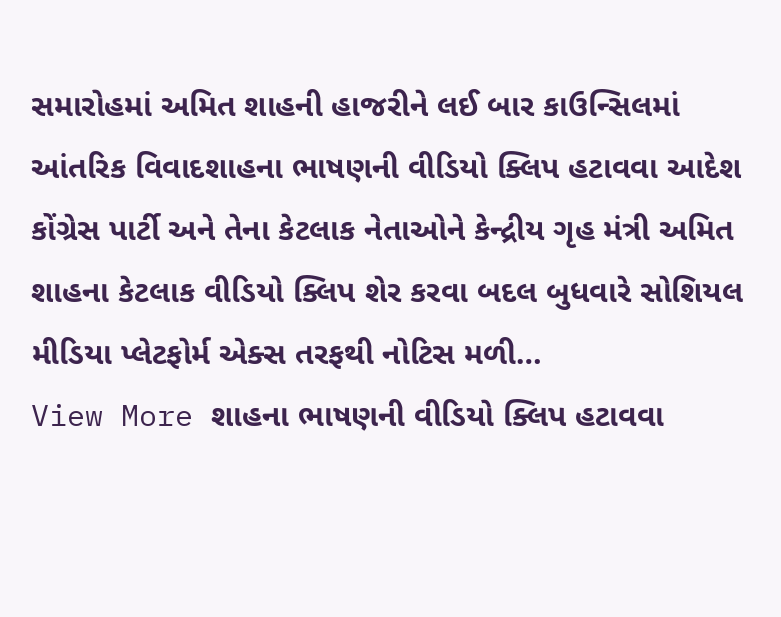સમારોહમાં અમિત શાહની હાજરીને લઈ બાર કાઉન્સિલમાં આંતરિક વિવાદશાહના ભાષણની વીડિયો ક્લિપ હટાવવા આદેશ
કોંગ્રેસ પાર્ટી અને તેના કેટલાક નેતાઓને કેન્દ્રીય ગૃહ મંત્રી અમિત શાહના કેટલાક વીડિયો ક્લિપ શેર કરવા બદલ બુધવારે સોશિયલ મીડિયા પ્લેટફોર્મ એક્સ તરફથી નોટિસ મળી…
View More શાહના ભાષણની વીડિયો ક્લિપ હટાવવા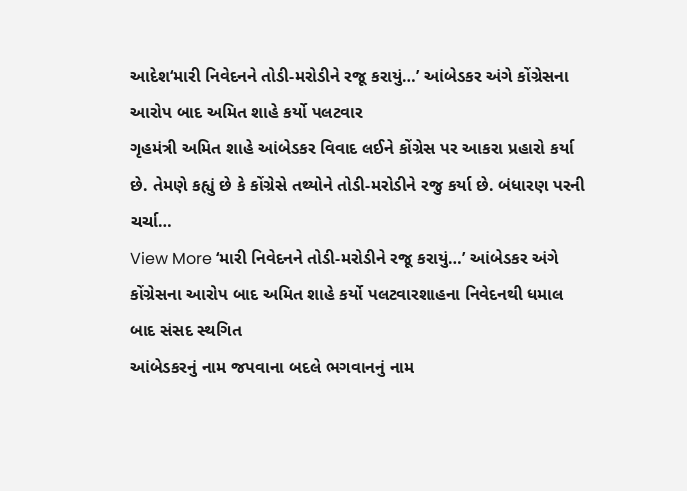આદેશ‘મારી નિવેદનને તોડી-મરોડીને રજૂ કરાયું…’ આંબેડકર અંગે કોંગ્રેસના આરોપ બાદ અમિત શાહે કર્યો પલટવાર
ગૃહમંત્રી અમિત શાહે આંબેડકર વિવાદ લઈને કોંગ્રેસ પર આકરા પ્રહારો કર્યા છે. તેમણે કહ્યું છે કે કોંગ્રેસે તથ્યોને તોડી-મરોડીને રજુ કર્યા છે. બંધારણ પરની ચર્ચા…
View More ‘મારી નિવેદનને તોડી-મરોડીને રજૂ કરાયું…’ આંબેડકર અંગે કોંગ્રેસના આરોપ બાદ અમિત શાહે કર્યો પલટવારશાહના નિવેદનથી ધમાલ બાદ સંસદ સ્થગિત
આંબેડકરનું નામ જપવાના બદલે ભગવાનનું નામ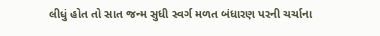લીધું હોત તો સાત જન્મ સુધી સ્વર્ગ મળત બંધારણ પરની ચર્ચાના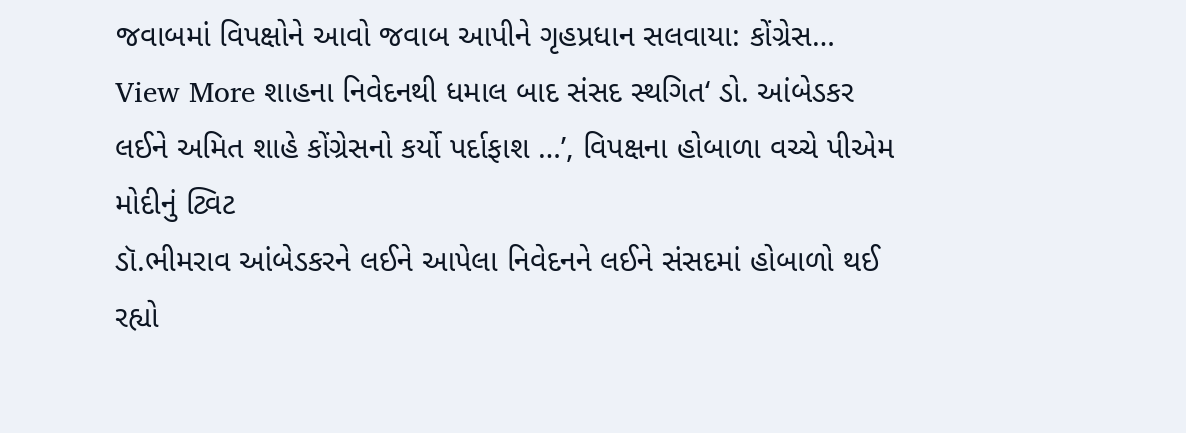જવાબમાં વિપક્ષોને આવો જવાબ આપીને ગૃહપ્રધાન સલવાયા: કોંગ્રેસ…
View More શાહના નિવેદનથી ધમાલ બાદ સંસદ સ્થગિત‘ ડો. આંબેડકર લઈને અમિત શાહે કોંગ્રેસનો કર્યો પર્દાફાશ …’, વિપક્ષના હોબાળા વચ્ચે પીએમ મોદીનું ટ્વિટ
ડૉ.ભીમરાવ આંબેડકરને લઈને આપેલા નિવેદનને લઈને સંસદમાં હોબાળો થઈ રહ્યો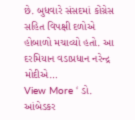છે. બુધવારે સંસદમાં કોંગ્રેસ સહિત વિપક્ષી દળોએ હોબાળો મચાવ્યો હતો. આ દરમિયાન વડાપ્રધાન નરેન્દ્ર મોદીએ…
View More ‘ ડો. આંબેડકર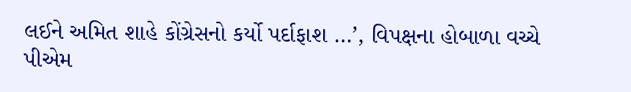લઈને અમિત શાહે કોંગ્રેસનો કર્યો પર્દાફાશ …’, વિપક્ષના હોબાળા વચ્ચે પીએમ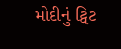મોદીનું ટ્વિટ